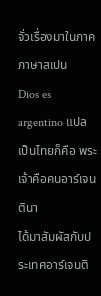จั่วเรื่องมาในภาคภาษาสเปน
Dios es argentino แปลเป็นไทยก็คือ พระเจ้าคือคนอาร์เจนตินา
ได้มาสัมผัสกับประเทศอาร์เจนติ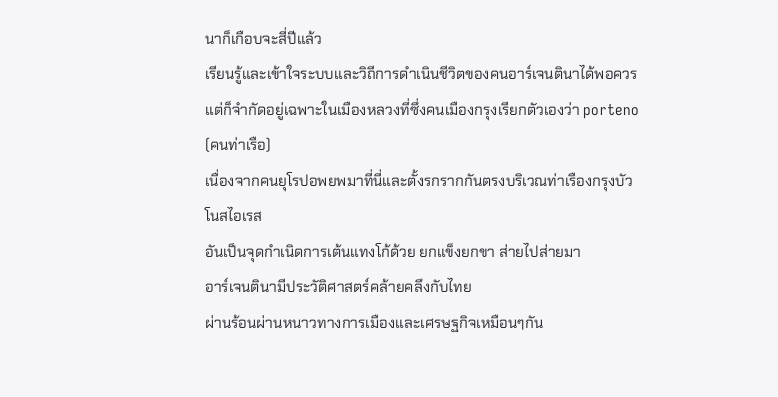นาก็เกือบจะสี่ปีแล้ว
เรียนรู้และเข้าใจระบบและวิถีการดำเนินชีวิตของคนอาร์เจนตินาได้พอควร
แต่ก็จำกัดอยู่เฉพาะในเมืองหลวงที่ซึ่งคนเมืองกรุงเรียกตัวเองว่า porteno (คนท่าเรือ)
เนื่องจากคนยุโรปอพยพมาที่นี่และตั้งรกรากกันตรงบริเวณท่าเรืองกรุงบัวโนสไอเรส
อันเป็นจุดกำเนิดการเต้นแทงโก้ด้วย ยกแข็งยกขา ส่ายไปส่ายมา
อาร์เจนตินามีประวัติศาสตร์คล้ายคลึงกับไทย
ผ่านร้อนผ่านหนาวทางการเมืองและเศรษฐกิจเหมือนๆกัน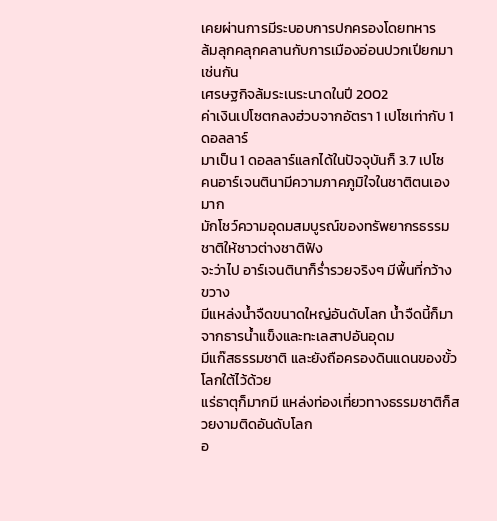เคยผ่านการมีระบอบการปกครองโดยทหาร
ล้มลุกคลุกคลานกับการเมืองอ่อนปวกเปียกมาเช่นกัน
เศรษฐกิจล้มระเนระนาดในปี 2002
ค่าเงินเปโซตกลงฮ่วบจากอัตรา 1 เปโซเท่ากับ 1 ดอลลาร์
มาเป็น 1 ดอลลาร์แลกได้ในปัจจุบันก็ 3.7 เปโซ
คนอาร์เจนตินามีความภาคภูมิใจในชาติตนเองมาก
มักโชว์ความอุดมสมบูรณ์ของทรัพยากรธรรมชาติให้ชาวต่างชาติฟัง
จะว่าไป อาร์เจนตินาก็ร่ำรวยจริงๆ มีพื้นที่กว้างขวาง
มีแหล่งน้ำจืดขนาดใหญ่อันดับโลก น้ำจืดนี้ก็มาจากธารน้ำแข็งและทะเลสาปอันอุดม
มีแก๊สธรรมชาติ และยังถือครองดินแดนของขั้วโลกใต้ไว้ด้วย
แร่ธาตุก็มากมี แหล่งท่องเที่ยวทางธรรมชาติก็สวยงามติดอันดับโลก
อ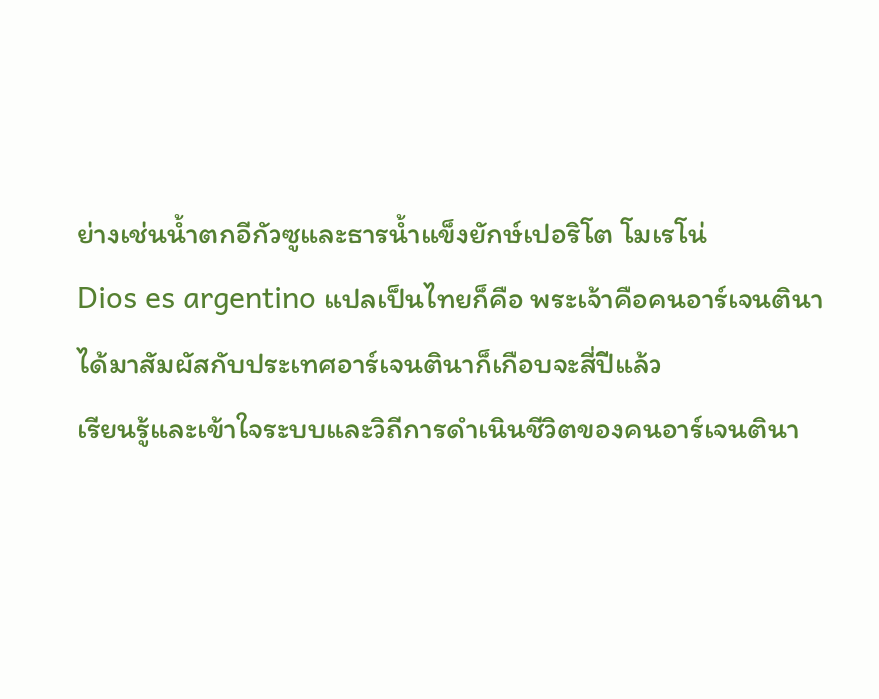ย่างเช่นน้ำตกอีกัวซูและธารน้ำแข็งยักษ์เปอริโต โมเรโน่
Dios es argentino แปลเป็นไทยก็คือ พระเจ้าคือคนอาร์เจนตินา
ได้มาสัมผัสกับประเทศอาร์เจนตินาก็เกือบจะสี่ปีแล้ว
เรียนรู้และเข้าใจระบบและวิถีการดำเนินชีวิตของคนอาร์เจนตินา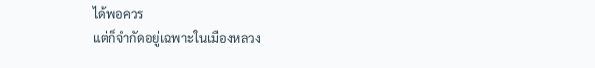ได้พอควร
แต่ก็จำกัดอยู่เฉพาะในเมืองหลวง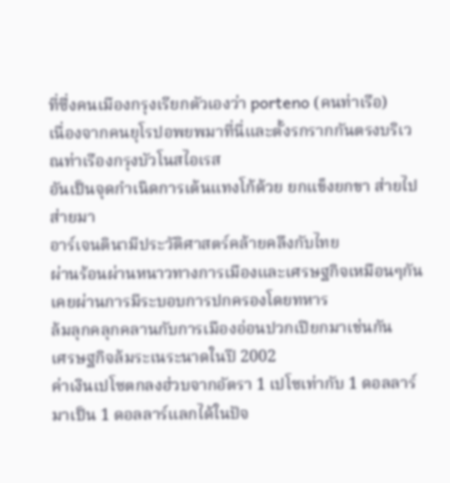ที่ซึ่งคนเมืองกรุงเรียกตัวเองว่า porteno (คนท่าเรือ)
เนื่องจากคนยุโรปอพยพมาที่นี่และตั้งรกรากกันตรงบริเวณท่าเรืองกรุงบัวโนสไอเรส
อันเป็นจุดกำเนิดการเต้นแทงโก้ด้วย ยกแข็งยกขา ส่ายไปส่ายมา
อาร์เจนตินามีประวัติศาสตร์คล้ายคลึงกับไทย
ผ่านร้อนผ่านหนาวทางการเมืองและเศรษฐกิจเหมือนๆกัน
เคยผ่านการมีระบอบการปกครองโดยทหาร
ล้มลุกคลุกคลานกับการเมืองอ่อนปวกเปียกมาเช่นกัน
เศรษฐกิจล้มระเนระนาดในปี 2002
ค่าเงินเปโซตกลงฮ่วบจากอัตรา 1 เปโซเท่ากับ 1 ดอลลาร์
มาเป็น 1 ดอลลาร์แลกได้ในปัจ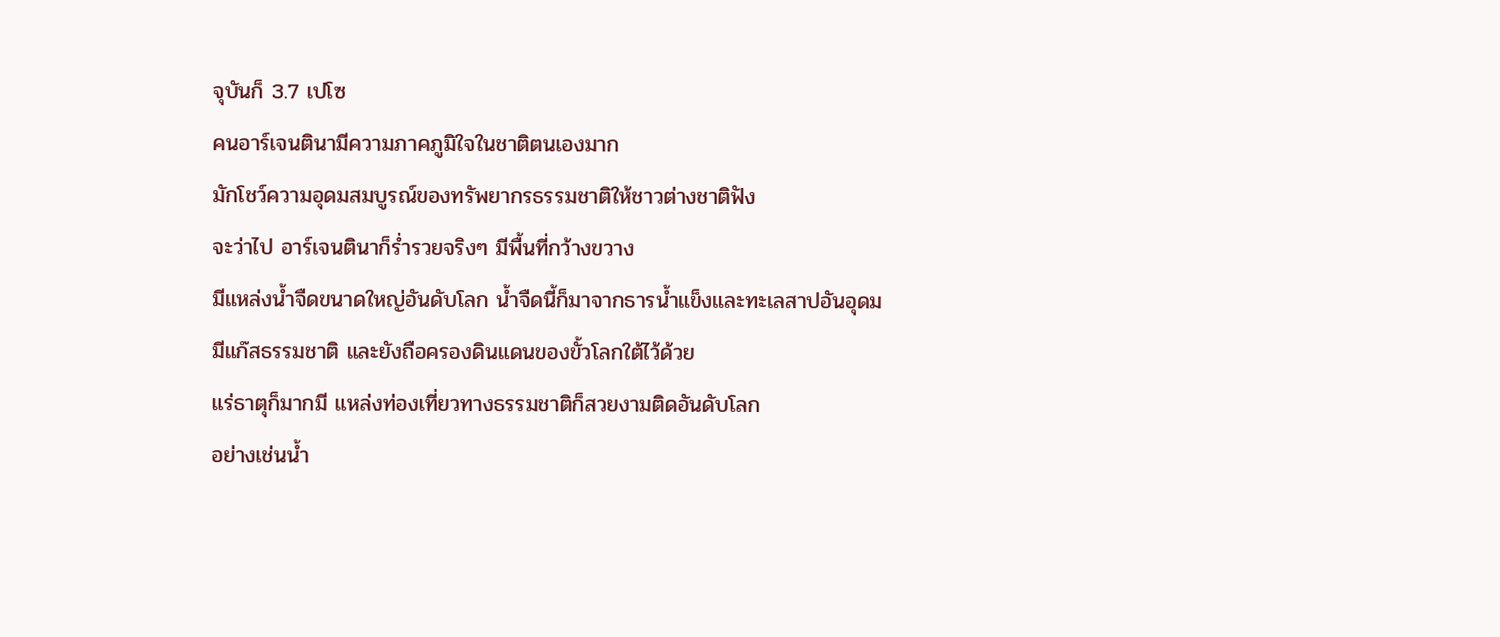จุบันก็ 3.7 เปโซ
คนอาร์เจนตินามีความภาคภูมิใจในชาติตนเองมาก
มักโชว์ความอุดมสมบูรณ์ของทรัพยากรธรรมชาติให้ชาวต่างชาติฟัง
จะว่าไป อาร์เจนตินาก็ร่ำรวยจริงๆ มีพื้นที่กว้างขวาง
มีแหล่งน้ำจืดขนาดใหญ่อันดับโลก น้ำจืดนี้ก็มาจากธารน้ำแข็งและทะเลสาปอันอุดม
มีแก๊สธรรมชาติ และยังถือครองดินแดนของขั้วโลกใต้ไว้ด้วย
แร่ธาตุก็มากมี แหล่งท่องเที่ยวทางธรรมชาติก็สวยงามติดอันดับโลก
อย่างเช่นน้ำ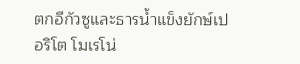ตกอีกัวซูและธารน้ำแข็งยักษ์เปอริโต โมเรโน่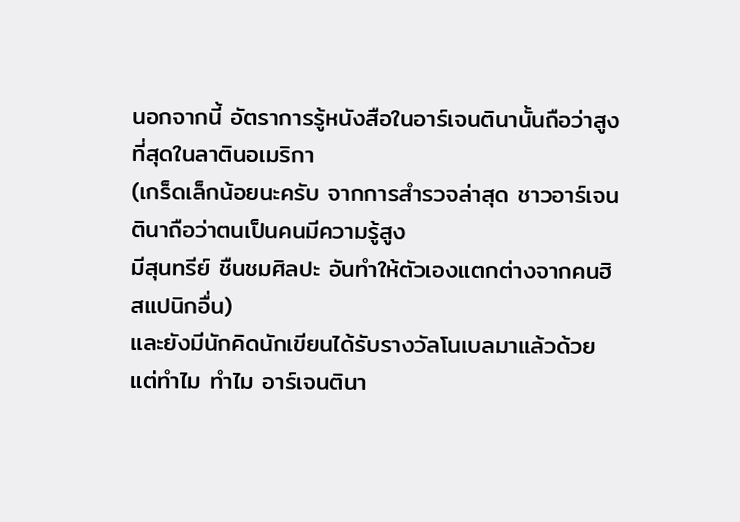นอกจากนี้ อัตราการรู้หนังสือในอาร์เจนตินานั้นถือว่าสูงที่สุดในลาตินอเมริกา
(เกร็ดเล็กน้อยนะครับ จากการสำรวจล่าสุด ชาวอาร์เจนตินาถือว่าตนเป็นคนมีความรู้สูง
มีสุนทรีย์ ชืนชมศิลปะ อันทำให้ตัวเองแตกต่างจากคนฮิสแปนิกอื่น)
และยังมีนักคิดนักเขียนได้รับรางวัลโนเบลมาแล้วด้วย
แต่ทำไม ทำไม อาร์เจนตินา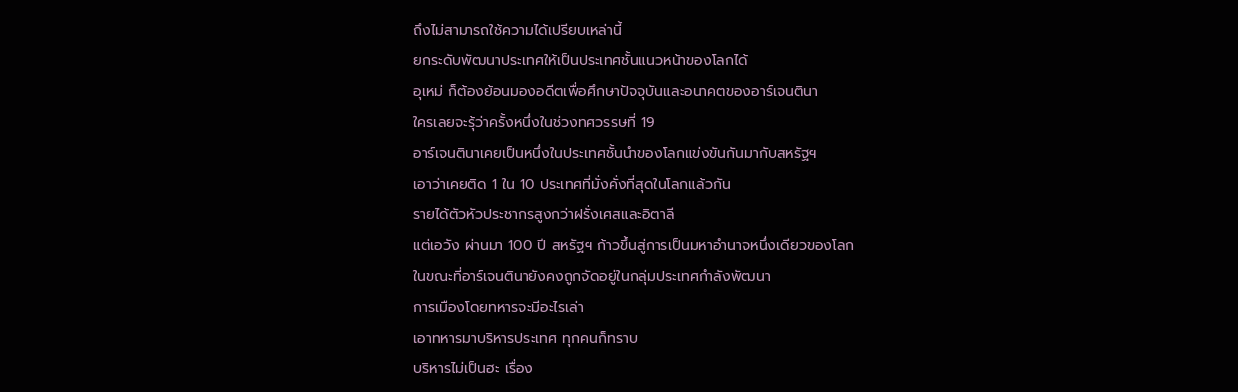ถึงไม่สามารถใช้ความได้เปรียบเหล่านี้
ยกระดับพัฒนาประเทศให้เป็นประเทศชั้นแนวหน้าของโลกได้
อุเหม่ ก็ต้องย้อนมองอดีตเพื่อศึกษาปัจจุบันและอนาคตของอาร์เจนตินา
ใครเลยจะรุ้ว่าครั้งหนึ่งในช่วงทศวรรษที่ 19
อาร์เจนตินาเคยเป็นหนึ่งในประเทศชั้นนำของโลกแข่งขันกันมากับสหรัฐฯ
เอาว่าเคยติด 1 ใน 10 ประเทศที่มั่งคั่งที่สุดในโลกแล้วกัน
รายได้ตัวหัวประชากรสูงกว่าฝรั่งเศสและอิตาลี
แต่เอวัง ผ่านมา 100 ปี สหรัฐฯ ก้าวขึ้นสู่การเป็นมหาอำนาจหนึ่งเดียวของโลก
ในขณะที่อาร์เจนตินายังคงถูกจัดอยู่ในกลุ่มประเทศกำลังพัฒนา
การเมืองโดยทหารจะมีอะไรเล่า
เอาทหารมาบริหารประเทศ ทุกคนก็ทราบ
บริหารไม่เป็นฮะ เรื่อง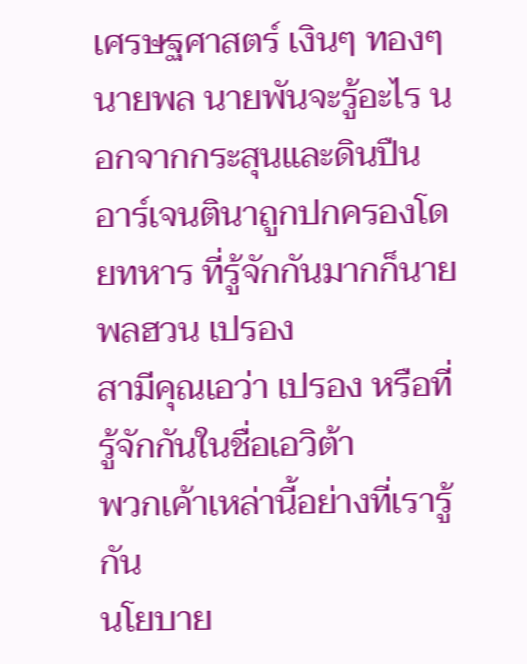เศรษฐศาสตร์ เงินๆ ทองๆ
นายพล นายพันจะรู้อะไร นอกจากกระสุนและดินปืน
อาร์เจนตินาถูกปกครองโดยทหาร ที่รู้จักกันมากก็นายพลฮวน เปรอง
สามีคุณเอว่า เปรอง หรือที่รู้จักกันในชื่อเอวิต้า
พวกเค้าเหล่านี้อย่างที่เรารู้กัน
นโยบาย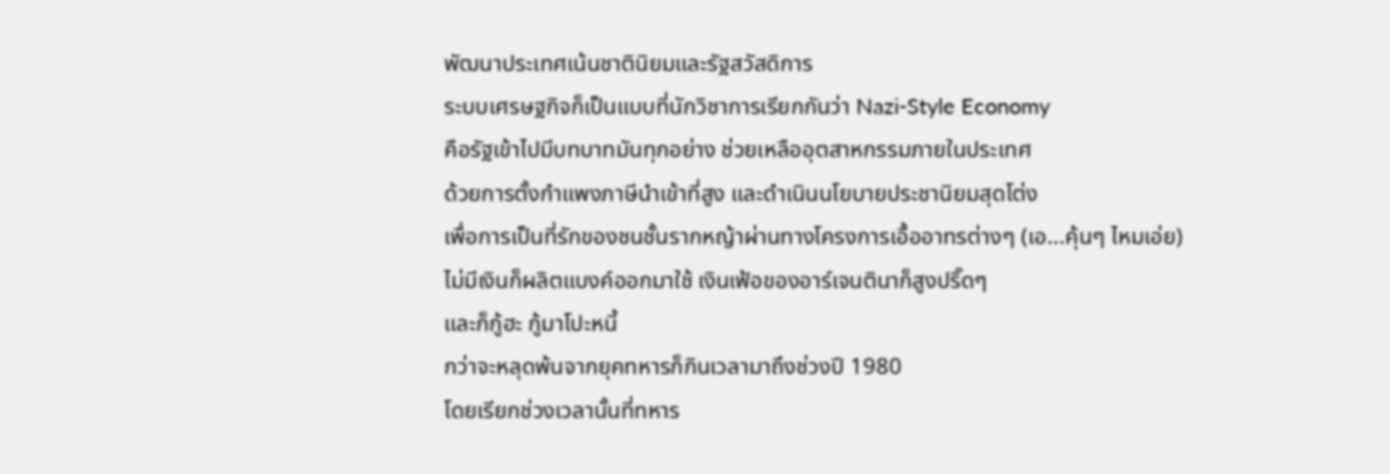พัฒนาประเทศเน้นชาตินิยมและรัฐสวัสดิการ
ระบบเศรษฐกิจก็เป็นแบบที่นักวิชาการเรียกกันว่า Nazi-Style Economy
คือรัฐเข้าไปมีบทบาทมันทุกอย่าง ช่วยเหลืออุตสาหกรรมภายในประเทศ
ด้วยการตั้งกำแพงภาษีนำเข้าที่สูง และดำเนินนโยบายประชานิยมสุดโต่ง
เพื่อการเป็นที่รักของชนชั้นรากหญ้าผ่านทางโครงการเอื้ออาทรต่างๆ (เอ...คุ้นๆ ไหมเอ่ย)
ไม่มีเงินก็ผลิตแบงค์ออกมาใช้ เงินเฟ้อของอาร์เจนตินาก็สูงปริ๊ดๆ
และก็กู้ฮะ กู้มาโปะหนี้
กว่าจะหลุดพ้นจากยุคทหารก็กินเวลามาถึงช่วงปี 1980
โดยเรียกช่วงเวลานั้นที่ทหาร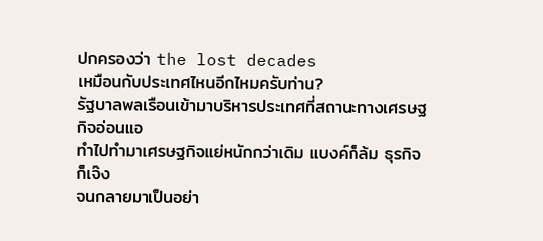ปกครองว่า the lost decades
เหมือนกับประเทศไหนอีกไหมครับท่าน?
รัฐบาลพลเรือนเข้ามาบริหารประเทศที่สถานะทางเศรษฐกิจอ่อนแอ
ทำไปทำมาเศรษฐกิจแย่หนักกว่าเดิม แบงค์ก็ล้ม ธุรกิจก็เจ๊ง
จนกลายมาเป็นอย่า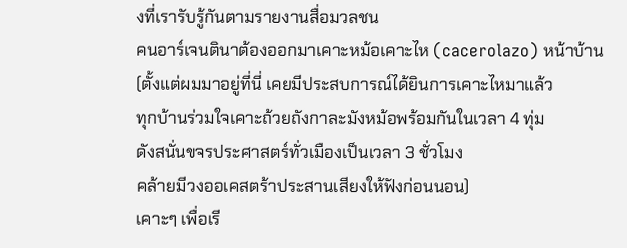งที่เรารับรู้กันตามรายงานสื่อมวลชน
คนอาร์เจนตินาต้องออกมาเคาะหม้อเคาะไห (cacerolazo) หน้าบ้าน
(ตั้งแต่ผมมาอยู่ที่นี่ เคยมีประสบการณ์ได้ยินการเคาะไหมาแล้ว
ทุกบ้านร่วมใจเคาะถ้วยถังกาละมังหม้อพร้อมกันในเวลา 4 ทุ่ม
ดังสนั่นขจรประศาสตร์ทั่วเมืองเป็นเวลา 3 ชั่วโมง
คล้ายมีวงออเคสตร้าประสานเสียงให้ฟังก่อนนอน)
เคาะๆ เพื่อเรี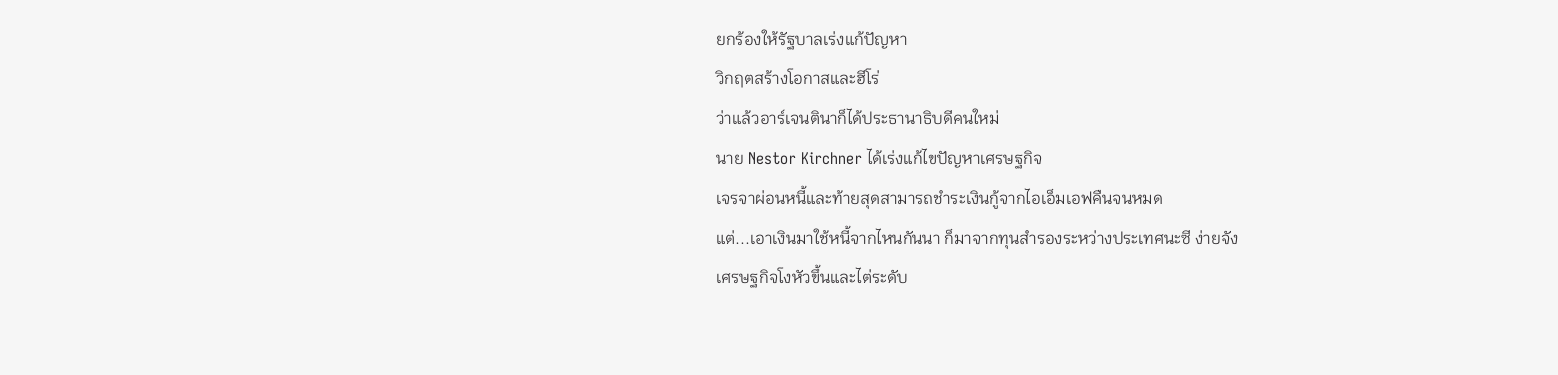ยกร้องให้รัฐบาลเร่งแก้ปัญหา
วิกฤตสร้างโอกาสและฮีโร่
ว่าแล้วอาร์เจนตินาก็ได้ประธานาธิบดีคนใหม่
นาย Nestor Kirchner ได้เร่งแก้ไขปัญหาเศรษฐกิจ
เจรจาผ่อนหนี้และท้ายสุดสามารถชำระเงินกู้จากไอเอ็มเอฟคืนจนหมด
แต่...เอาเงินมาใช้หนี้จากไหนกันนา ก็มาจากทุนสำรองระหว่างประเทศนะซี ง่ายจัง
เศรษฐกิจโงหัวขึ้นและไต่ระดับ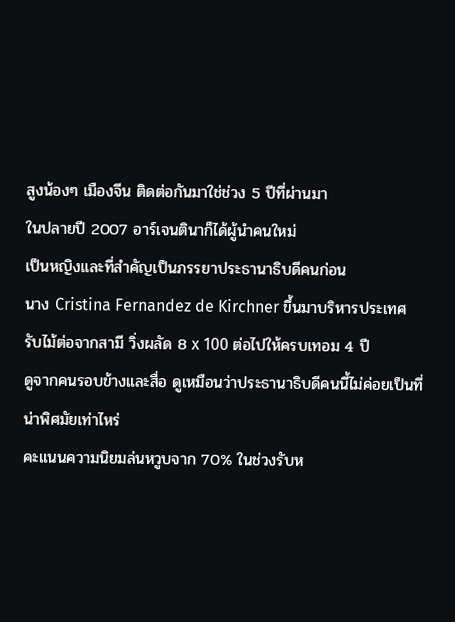สูงน้องๆ เมืองจีน ติดต่อกันมาใช่ช่วง 5 ปีที่ผ่านมา
ในปลายปี 2007 อาร์เจนตินาก็ได้ผู้นำคนใหม่
เป็นหญิงและที่สำคัญเป็นภรรยาประธานาธิบดีคนก่อน
นาง Cristina Fernandez de Kirchner ขึ้นมาบริหารประเทศ
รับไม้ต่อจากสามี วิ่งผลัด 8 x 100 ต่อไปให้ครบเทอม 4 ปี
ดูจากคนรอบข้างและสื่อ ดูเหมือนว่าประธานาธิบดีคนนี้ไม่ค่อยเป็นที่น่าพิศมัยเท่าไหร่
คะแนนความนิยมล่นหวูบจาก 70% ในช่วงรับห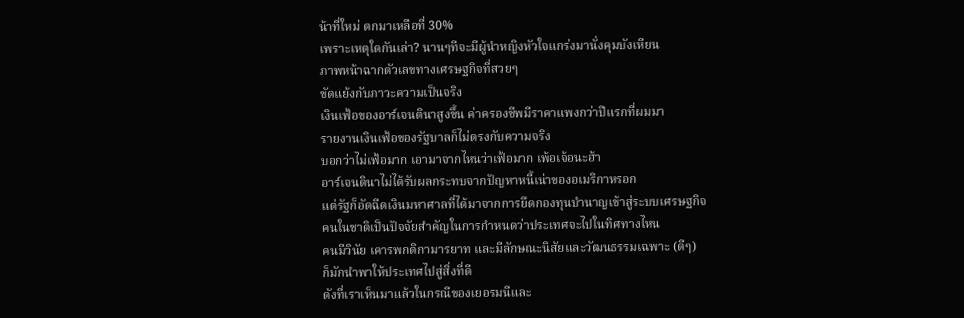น้าที่ใหม่ ตกมาเหลือที่ 30%
เพราะเหตุใดกันเล่า? นานๆทีจะมีผู้นำหญิงหัวใจแกร่งมานั่งคุมบังเหียน
ภาพหน้าฉากตัวเลขทางเศรษฐกิจที่สวยๆ
ขัดแย้งกับภาวะความเป็นจริง
เงินเฟ้อของอาร์เจนตินาสูงขึ้น ค่าครองชีพมีราคาแพงกว่าปีแรกที่ผมมา
รายงานเงินเฟ้อของรัฐบาลก็ไม่ตรงกับความจริง
บอกว่าไม่เฟ้อมาก เอามาจากไหนว่าเฟ้อมาก เพ้อเจ้อนะฮ้า
อาร์เจนตินาไม่ได้รับผลกระทบจากปัญหาหนี้เน่าของอเมริกาหรอก
แต่รัฐก็อัดฉีดเงินมหาศาลที่ได้มาจากการยึดกองทุนบำนาญเข้าสู่ระบบเศรษฐกิจ
คนในชาติเป็นปัจจัยสำคัญในการกำหนดว่าประเทศจะไปในทิศทางไหน
คนมีวินัย เคารพกติกามารยาท และมีลักษณะนิสัยและวัฒนธรรมเฉพาะ (ดีๆ)
ก็มักนำพาให้ประเทศไปสู่สิ่งที่ดี
ดังที่เราเห็นมาแล้วในกรณีของเยอรมนีและ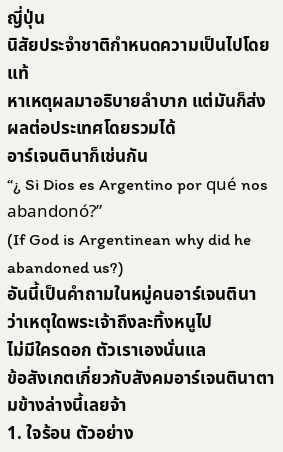ญี่ปุ่น
นิสัยประจำชาติกำหนดความเป็นไปโดยแท้
หาเหตุผลมาอธิบายลำบาก แต่มันก็ส่งผลต่อประเทศโดยรวมได้
อาร์เจนตินาก็เช่นกัน
“¿ Si Dios es Argentino por qué nos abandonó?”
(If God is Argentinean why did he abandoned us?)
อันนี้เป็นคำถามในหมู่คนอาร์เจนตินา
ว่าเหตุใดพระเจ้าถึงละทิ้งหนูไป
ไม่มีใครดอก ตัวเราเองนั่นแล
ข้อสังเกตเกี่ยวกับสังคมอาร์เจนตินาตามข้างล่างนี้เลยจ้า
1. ใจร้อน ตัวอย่าง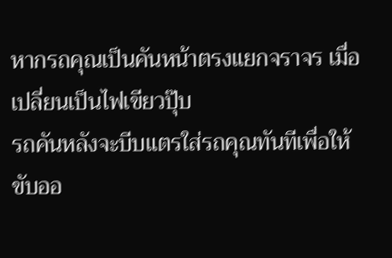หากรถคุณเป็นคันหน้าตรงแยกจราจร เมื่อเปลี่ยนเป็นไฟเขียวปุ๊บ
รถคันหลังจะบีบแตรใส่รถคุณทันทีเพื่อให้ขับออ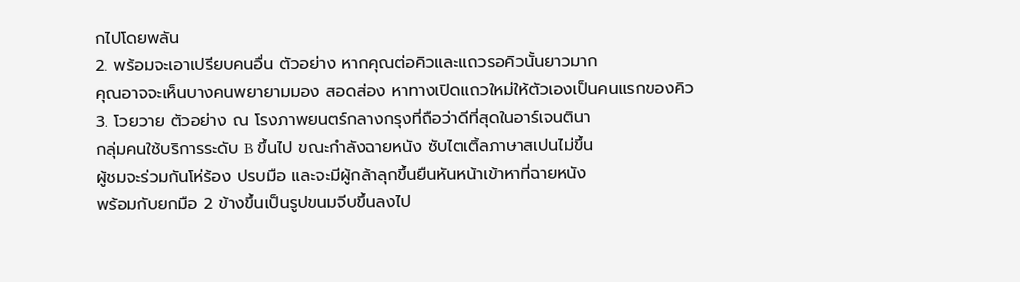กไปโดยพลัน
2. พร้อมจะเอาเปรียบคนอื่น ตัวอย่าง หากคุณต่อคิวและแถวรอคิวนั้นยาวมาก
คุณอาจจะเห็นบางคนพยายามมอง สอดส่อง หาทางเปิดแถวใหม่ให้ตัวเองเป็นคนแรกของคิว
3. โวยวาย ตัวอย่าง ณ โรงภาพยนตร์กลางกรุงที่ถือว่าดีที่สุดในอาร์เจนตินา
กลุ่มคนใช้บริการระดับ B ขึ้นไป ขณะกำลังฉายหนัง ซับไตเติ้ลภาษาสเปนไม่ขึ้น
ผู้ชมจะร่วมกันโห่ร้อง ปรบมือ และจะมีผู้กล้าลุกขึ้นยืนหันหน้าเข้าหาที่ฉายหนัง
พร้อมกับยกมือ 2 ข้างขึ้นเป็นรูปขนมจีบขึ้นลงไป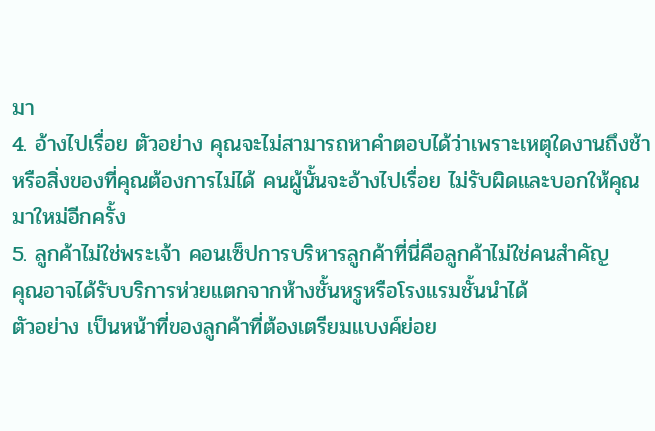มา
4. อ้างไปเรื่อย ตัวอย่าง คุณจะไม่สามารถหาคำตอบได้ว่าเพราะเหตุใดงานถึงช้า
หรือสิ่งของที่คุณต้องการไม่ได้ คนผู้นั้นจะอ้างไปเรื่อย ไม่รับผิดและบอกให้คุณมาใหม่อีกครั้ง
5. ลูกค้าไม่ใช่พระเจ้า คอนเซ็ปการบริหารลูกค้าที่นี่คือลูกค้าไม่ใช่คนสำคัญ
คุณอาจได้รับบริการห่วยแตกจากห้างชั้นหรูหรือโรงแรมชั้นนำได้
ตัวอย่าง เป็นหน้าที่ของลูกค้าที่ต้องเตรียมแบงค์ย่อย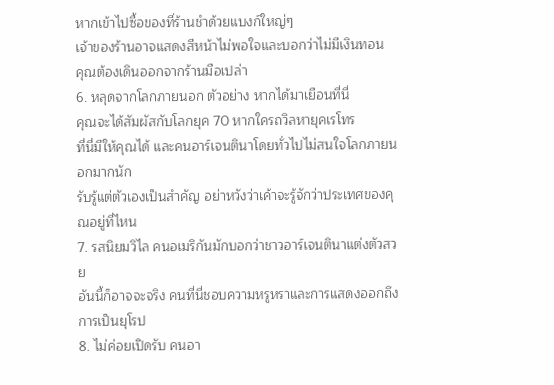หากเข้าไปซื้อของที่ร้านชำด้วยแบงก์ใหญ่ๆ
เจ้าของร้านอาจแสดงสีหน้าไม่พอใจและบอกว่าไม่มีเงินทอน
คุณต้องเดินออกจากร้านมือเปล่า
6. หลุดจากโลกภายนอก ตัวอย่าง หากได้มาเยือนที่นี่
คุณจะได้สัมผัสกับโลกยุค 70 หากใครถวิลหายุคเรโทร
ที่นี่มีให้คุณได้ และคนอาร์เจนตินาโดยทั่วไปไม่สนใจโลกภายนอกมากนัก
รับรู้แต่ตัวเองเป็นสำคัญ อย่าหวังว่าเค้าจะรู้จักว่าประเทศของคุณอยู่ที่ไหน
7. รสนิยมวิไล คนอเมริกันมักบอกว่าชาวอาร์เจนตินาแต่งตัวสวย
อันนี้ก็อาจจะจริง คนที่นี่ชอบความหรูหราและการแสดงออกถึงการเป็นยุโรป
8. ไม่ค่อยเปิดรับ คนอา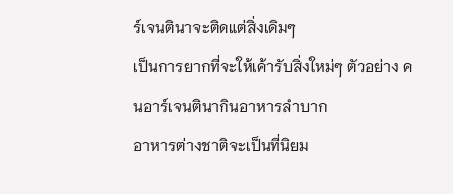ร์เจนตินาจะติดแต่สิ่งเดิมๆ
เป็นการยากที่จะให้เค้ารับสิ่งใหม่ๆ ตัวอย่าง คนอาร์เจนตินากินอาหารลำบาก
อาหารต่างชาติจะเป็นที่นิยม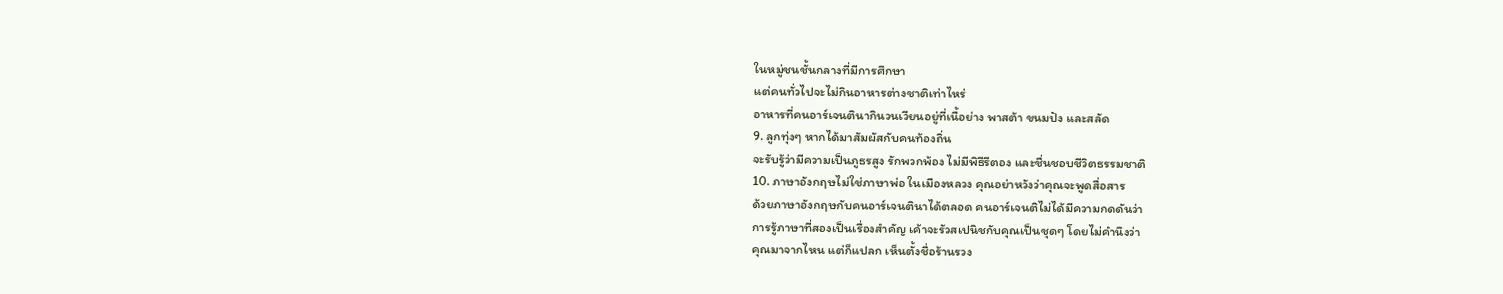ในหมู่ชนชั้นกลางที่มีการศึกษา
แต่คนทั่วไปจะไม่กินอาหารต่างชาติเท่าไหร่
อาหารที่คนอาร์เจนตินากินวนเวียนอยู่ที่เนื้อย่าง พาสต้า ขนมปัง และสลัด
9. ลูกทุ่งๆ หากได้มาสัมผัสกับคนท้องถิ่น
จะรับรู้ว่ามีความเป็นภูธรสูง รักพวกพ้อง ไม่มีพิธีรีตอง และชื่นชอบชีวิตธรรมชาติ
10. ภาษาอังกฤษไม่ใช่ภาษาพ่อ ในเมืองหลวง คุณอย่าหวังว่าคุณจะพูดสื่อสาร
ด้วยภาษาอังกฤษกับคนอาร์เจนตินาได้ตลอด คนอาร์เจนติไม่ได้มีความกดดันว่า
การรู้ภาษาที่สองเป็นเรื่องสำคัญ เค้าจะรัวสเปนิชกับคุณเป็นชุดๆ โดยไม่คำนึงว่า
คุณมาจากไหน แต่ก็แปลก เห็นตั้งชื่อร้านรวง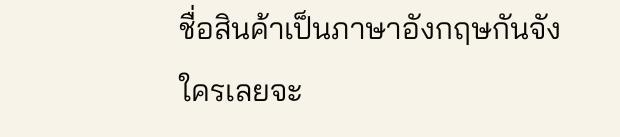ชื่อสินค้าเป็นภาษาอังกฤษกันจัง
ใครเลยจะ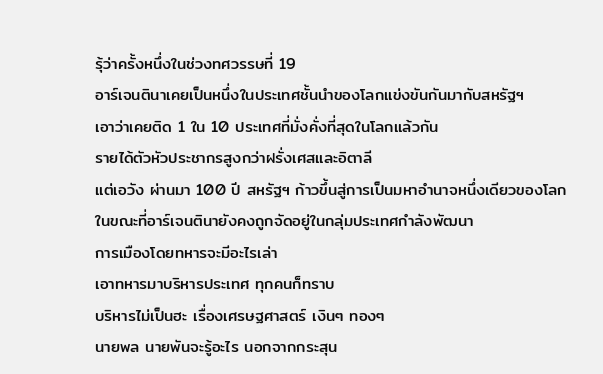รุ้ว่าครั้งหนึ่งในช่วงทศวรรษที่ 19
อาร์เจนตินาเคยเป็นหนึ่งในประเทศชั้นนำของโลกแข่งขันกันมากับสหรัฐฯ
เอาว่าเคยติด 1 ใน 10 ประเทศที่มั่งคั่งที่สุดในโลกแล้วกัน
รายได้ตัวหัวประชากรสูงกว่าฝรั่งเศสและอิตาลี
แต่เอวัง ผ่านมา 100 ปี สหรัฐฯ ก้าวขึ้นสู่การเป็นมหาอำนาจหนึ่งเดียวของโลก
ในขณะที่อาร์เจนตินายังคงถูกจัดอยู่ในกลุ่มประเทศกำลังพัฒนา
การเมืองโดยทหารจะมีอะไรเล่า
เอาทหารมาบริหารประเทศ ทุกคนก็ทราบ
บริหารไม่เป็นฮะ เรื่องเศรษฐศาสตร์ เงินๆ ทองๆ
นายพล นายพันจะรู้อะไร นอกจากกระสุน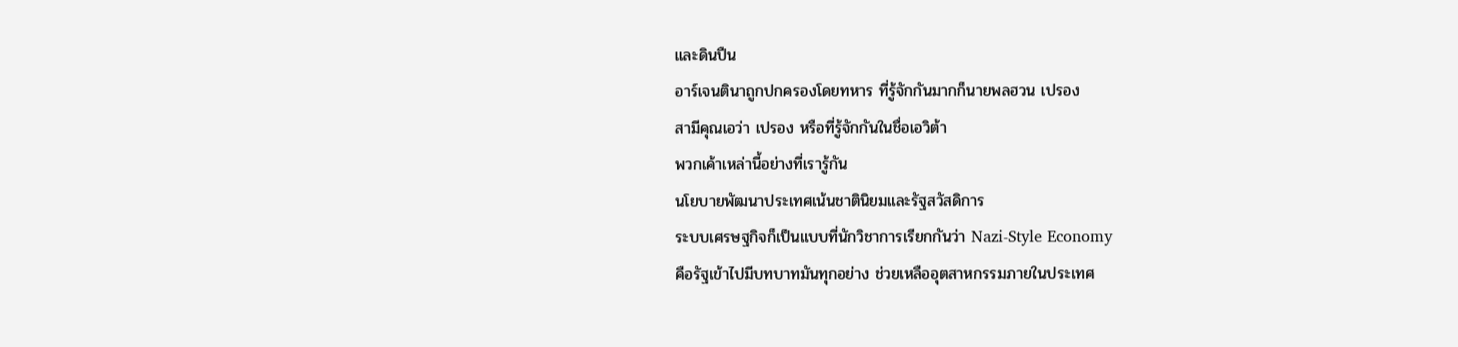และดินปืน
อาร์เจนตินาถูกปกครองโดยทหาร ที่รู้จักกันมากก็นายพลฮวน เปรอง
สามีคุณเอว่า เปรอง หรือที่รู้จักกันในชื่อเอวิต้า
พวกเค้าเหล่านี้อย่างที่เรารู้กัน
นโยบายพัฒนาประเทศเน้นชาตินิยมและรัฐสวัสดิการ
ระบบเศรษฐกิจก็เป็นแบบที่นักวิชาการเรียกกันว่า Nazi-Style Economy
คือรัฐเข้าไปมีบทบาทมันทุกอย่าง ช่วยเหลืออุตสาหกรรมภายในประเทศ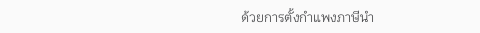ด้วยการตั้งกำแพงภาษีนำ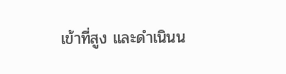เข้าที่สูง และดำเนินน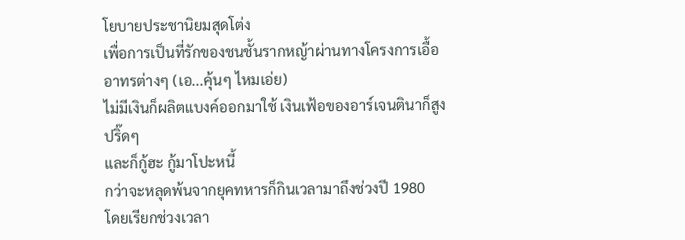โยบายประชานิยมสุดโต่ง
เพื่อการเป็นที่รักของชนชั้นรากหญ้าผ่านทางโครงการเอื้ออาทรต่างๆ (เอ...คุ้นๆ ไหมเอ่ย)
ไม่มีเงินก็ผลิตแบงค์ออกมาใช้ เงินเฟ้อของอาร์เจนตินาก็สูงปริ๊ดๆ
และก็กู้ฮะ กู้มาโปะหนี้
กว่าจะหลุดพ้นจากยุคทหารก็กินเวลามาถึงช่วงปี 1980
โดยเรียกช่วงเวลา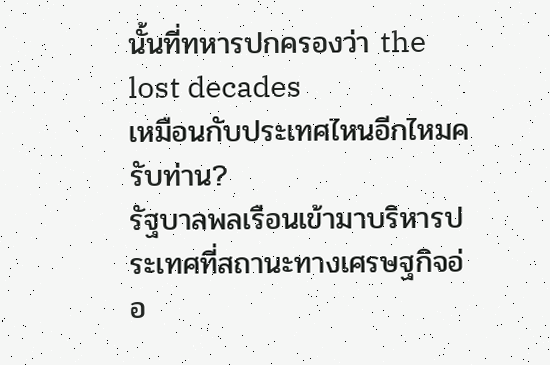นั้นที่ทหารปกครองว่า the lost decades
เหมือนกับประเทศไหนอีกไหมครับท่าน?
รัฐบาลพลเรือนเข้ามาบริหารประเทศที่สถานะทางเศรษฐกิจอ่อ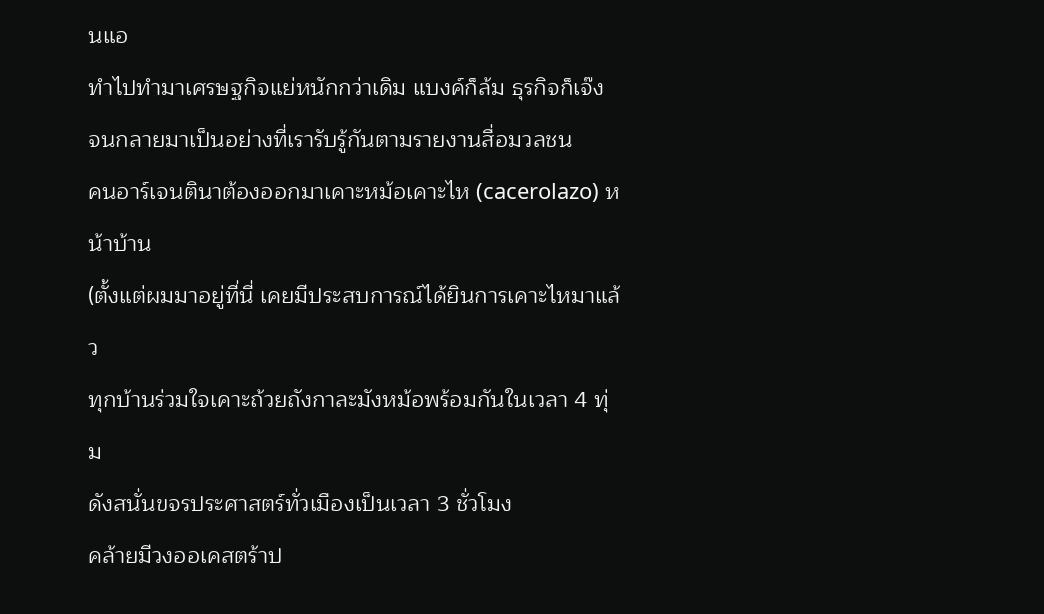นแอ
ทำไปทำมาเศรษฐกิจแย่หนักกว่าเดิม แบงค์ก็ล้ม ธุรกิจก็เจ๊ง
จนกลายมาเป็นอย่างที่เรารับรู้กันตามรายงานสื่อมวลชน
คนอาร์เจนตินาต้องออกมาเคาะหม้อเคาะไห (cacerolazo) หน้าบ้าน
(ตั้งแต่ผมมาอยู่ที่นี่ เคยมีประสบการณ์ได้ยินการเคาะไหมาแล้ว
ทุกบ้านร่วมใจเคาะถ้วยถังกาละมังหม้อพร้อมกันในเวลา 4 ทุ่ม
ดังสนั่นขจรประศาสตร์ทั่วเมืองเป็นเวลา 3 ชั่วโมง
คล้ายมีวงออเคสตร้าป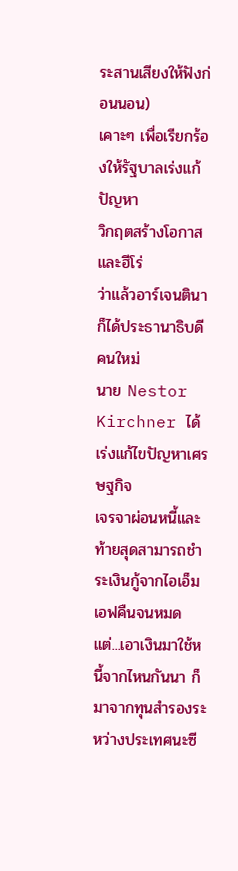ระสานเสียงให้ฟังก่อนนอน)
เคาะๆ เพื่อเรียกร้องให้รัฐบาลเร่งแก้ปัญหา
วิกฤตสร้างโอกาสและฮีโร่
ว่าแล้วอาร์เจนตินาก็ได้ประธานาธิบดีคนใหม่
นาย Nestor Kirchner ได้เร่งแก้ไขปัญหาเศรษฐกิจ
เจรจาผ่อนหนี้และท้ายสุดสามารถชำระเงินกู้จากไอเอ็มเอฟคืนจนหมด
แต่...เอาเงินมาใช้หนี้จากไหนกันนา ก็มาจากทุนสำรองระหว่างประเทศนะซี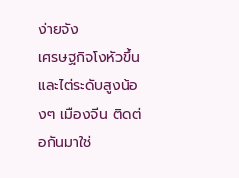ง่ายจัง
เศรษฐกิจโงหัวขึ้นและไต่ระดับสูงน้องๆ เมืองจีน ติดต่อกันมาใช่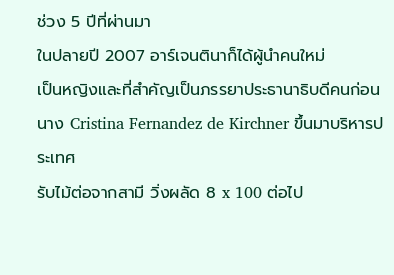ช่วง 5 ปีที่ผ่านมา
ในปลายปี 2007 อาร์เจนตินาก็ได้ผู้นำคนใหม่
เป็นหญิงและที่สำคัญเป็นภรรยาประธานาธิบดีคนก่อน
นาง Cristina Fernandez de Kirchner ขึ้นมาบริหารประเทศ
รับไม้ต่อจากสามี วิ่งผลัด 8 x 100 ต่อไป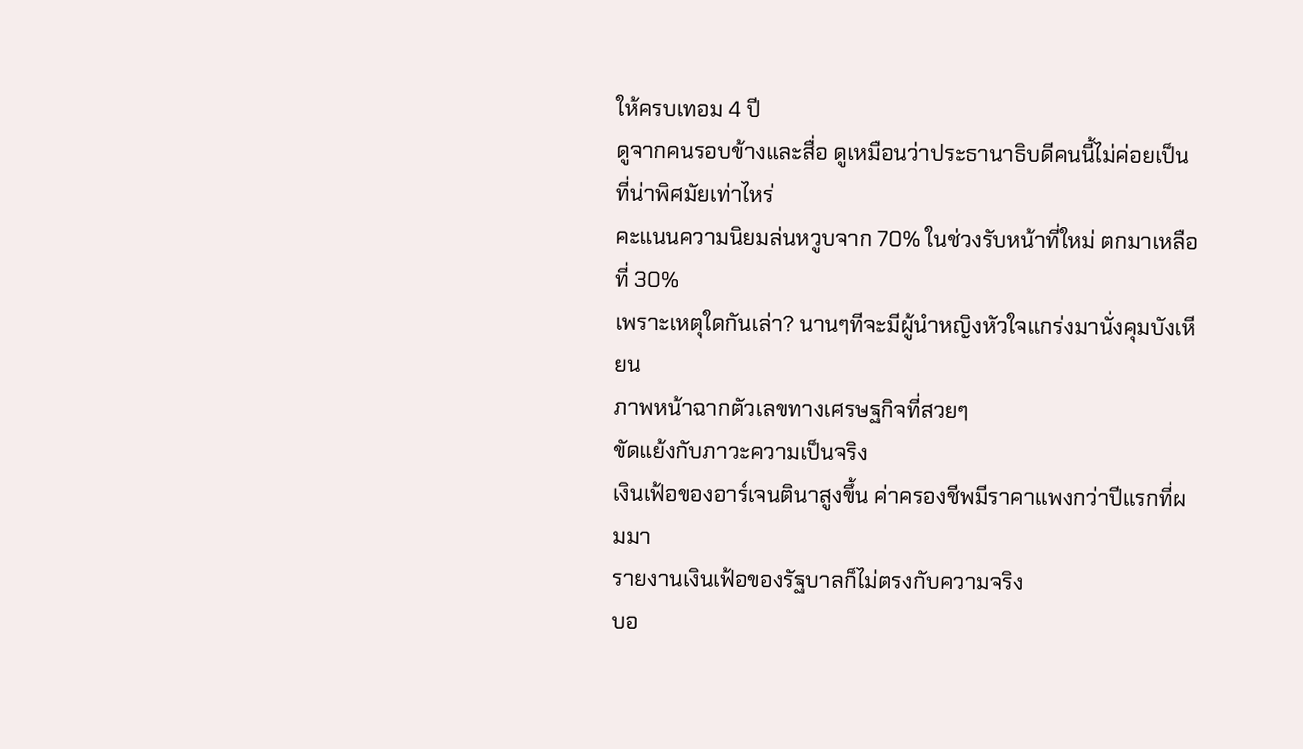ให้ครบเทอม 4 ปี
ดูจากคนรอบข้างและสื่อ ดูเหมือนว่าประธานาธิบดีคนนี้ไม่ค่อยเป็นที่น่าพิศมัยเท่าไหร่
คะแนนความนิยมล่นหวูบจาก 70% ในช่วงรับหน้าที่ใหม่ ตกมาเหลือที่ 30%
เพราะเหตุใดกันเล่า? นานๆทีจะมีผู้นำหญิงหัวใจแกร่งมานั่งคุมบังเหียน
ภาพหน้าฉากตัวเลขทางเศรษฐกิจที่สวยๆ
ขัดแย้งกับภาวะความเป็นจริง
เงินเฟ้อของอาร์เจนตินาสูงขึ้น ค่าครองชีพมีราคาแพงกว่าปีแรกที่ผมมา
รายงานเงินเฟ้อของรัฐบาลก็ไม่ตรงกับความจริง
บอ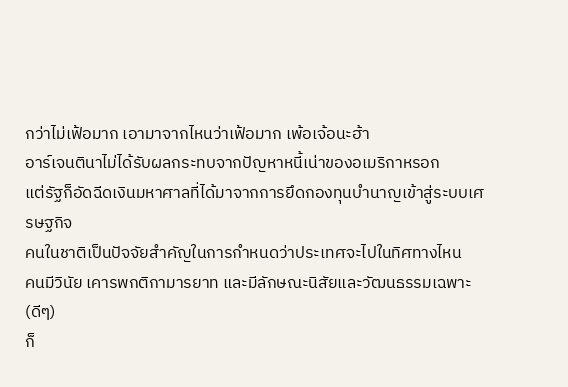กว่าไม่เฟ้อมาก เอามาจากไหนว่าเฟ้อมาก เพ้อเจ้อนะฮ้า
อาร์เจนตินาไม่ได้รับผลกระทบจากปัญหาหนี้เน่าของอเมริกาหรอก
แต่รัฐก็อัดฉีดเงินมหาศาลที่ได้มาจากการยึดกองทุนบำนาญเข้าสู่ระบบเศรษฐกิจ
คนในชาติเป็นปัจจัยสำคัญในการกำหนดว่าประเทศจะไปในทิศทางไหน
คนมีวินัย เคารพกติกามารยาท และมีลักษณะนิสัยและวัฒนธรรมเฉพาะ (ดีๆ)
ก็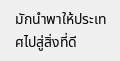มักนำพาให้ประเทศไปสู่สิ่งที่ดี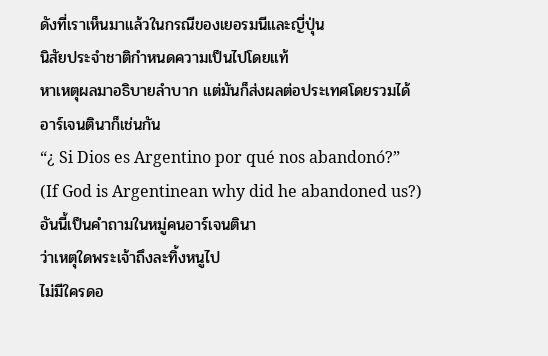ดังที่เราเห็นมาแล้วในกรณีของเยอรมนีและญี่ปุ่น
นิสัยประจำชาติกำหนดความเป็นไปโดยแท้
หาเหตุผลมาอธิบายลำบาก แต่มันก็ส่งผลต่อประเทศโดยรวมได้
อาร์เจนตินาก็เช่นกัน
“¿ Si Dios es Argentino por qué nos abandonó?”
(If God is Argentinean why did he abandoned us?)
อันนี้เป็นคำถามในหมู่คนอาร์เจนตินา
ว่าเหตุใดพระเจ้าถึงละทิ้งหนูไป
ไม่มีใครดอ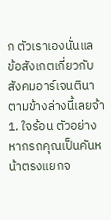ก ตัวเราเองนั่นแล
ข้อสังเกตเกี่ยวกับสังคมอาร์เจนตินาตามข้างล่างนี้เลยจ้า
1. ใจร้อน ตัวอย่าง หากรถคุณเป็นคันหน้าตรงแยกจ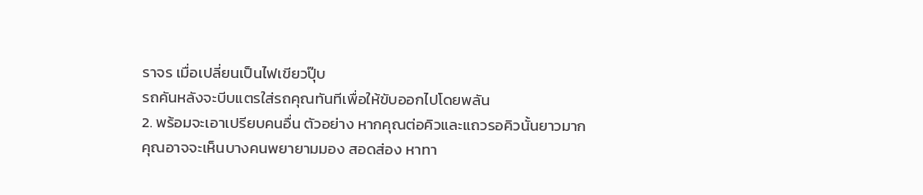ราจร เมื่อเปลี่ยนเป็นไฟเขียวปุ๊บ
รถคันหลังจะบีบแตรใส่รถคุณทันทีเพื่อให้ขับออกไปโดยพลัน
2. พร้อมจะเอาเปรียบคนอื่น ตัวอย่าง หากคุณต่อคิวและแถวรอคิวนั้นยาวมาก
คุณอาจจะเห็นบางคนพยายามมอง สอดส่อง หาทา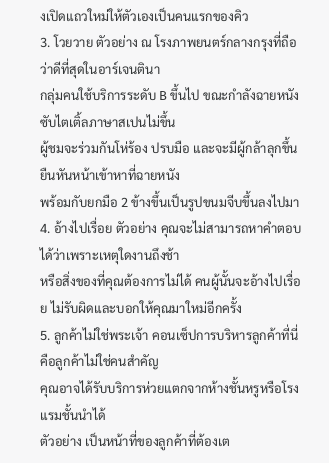งเปิดแถวใหม่ให้ตัวเองเป็นคนแรกของคิว
3. โวยวาย ตัวอย่าง ณ โรงภาพยนตร์กลางกรุงที่ถือว่าดีที่สุดในอาร์เจนตินา
กลุ่มคนใช้บริการระดับ B ขึ้นไป ขณะกำลังฉายหนัง ซับไตเติ้ลภาษาสเปนไม่ขึ้น
ผู้ชมจะร่วมกันโห่ร้อง ปรบมือ และจะมีผู้กล้าลุกขึ้นยืนหันหน้าเข้าหาที่ฉายหนัง
พร้อมกับยกมือ 2 ข้างขึ้นเป็นรูปขนมจีบขึ้นลงไปมา
4. อ้างไปเรื่อย ตัวอย่าง คุณจะไม่สามารถหาคำตอบได้ว่าเพราะเหตุใดงานถึงช้า
หรือสิ่งของที่คุณต้องการไม่ได้ คนผู้นั้นจะอ้างไปเรื่อย ไม่รับผิดและบอกให้คุณมาใหม่อีกครั้ง
5. ลูกค้าไม่ใช่พระเจ้า คอนเซ็ปการบริหารลูกค้าที่นี่คือลูกค้าไม่ใช่คนสำคัญ
คุณอาจได้รับบริการห่วยแตกจากห้างชั้นหรูหรือโรงแรมชั้นนำได้
ตัวอย่าง เป็นหน้าที่ของลูกค้าที่ต้องเต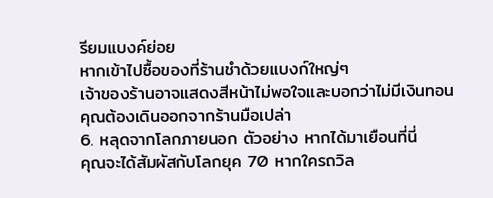รียมแบงค์ย่อย
หากเข้าไปซื้อของที่ร้านชำด้วยแบงก์ใหญ่ๆ
เจ้าของร้านอาจแสดงสีหน้าไม่พอใจและบอกว่าไม่มีเงินทอน
คุณต้องเดินออกจากร้านมือเปล่า
6. หลุดจากโลกภายนอก ตัวอย่าง หากได้มาเยือนที่นี่
คุณจะได้สัมผัสกับโลกยุค 70 หากใครถวิล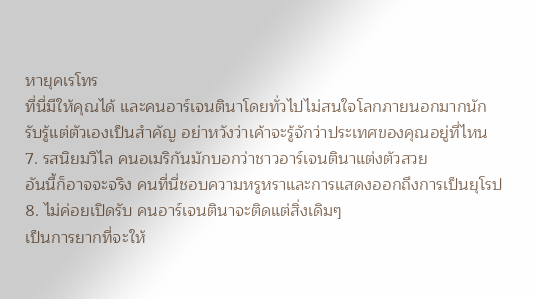หายุคเรโทร
ที่นี่มีให้คุณได้ และคนอาร์เจนตินาโดยทั่วไปไม่สนใจโลกภายนอกมากนัก
รับรู้แต่ตัวเองเป็นสำคัญ อย่าหวังว่าเค้าจะรู้จักว่าประเทศของคุณอยู่ที่ไหน
7. รสนิยมวิไล คนอเมริกันมักบอกว่าชาวอาร์เจนตินาแต่งตัวสวย
อันนี้ก็อาจจะจริง คนที่นี่ชอบความหรูหราและการแสดงออกถึงการเป็นยุโรป
8. ไม่ค่อยเปิดรับ คนอาร์เจนตินาจะติดแต่สิ่งเดิมๆ
เป็นการยากที่จะให้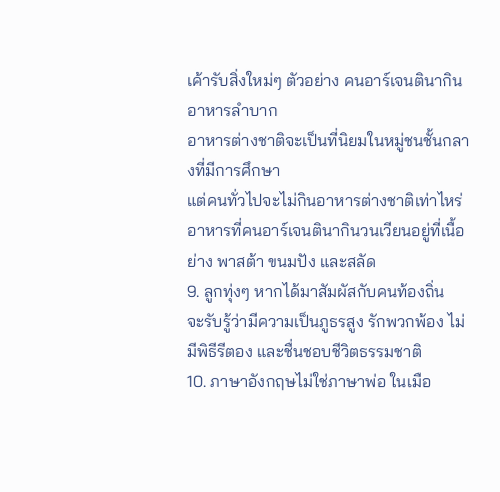เค้ารับสิ่งใหม่ๆ ตัวอย่าง คนอาร์เจนตินากินอาหารลำบาก
อาหารต่างชาติจะเป็นที่นิยมในหมู่ชนชั้นกลางที่มีการศึกษา
แต่คนทั่วไปจะไม่กินอาหารต่างชาติเท่าไหร่
อาหารที่คนอาร์เจนตินากินวนเวียนอยู่ที่เนื้อย่าง พาสต้า ขนมปัง และสลัด
9. ลูกทุ่งๆ หากได้มาสัมผัสกับคนท้องถิ่น
จะรับรู้ว่ามีความเป็นภูธรสูง รักพวกพ้อง ไม่มีพิธีรีตอง และชื่นชอบชีวิตธรรมชาติ
10. ภาษาอังกฤษไม่ใช่ภาษาพ่อ ในเมือ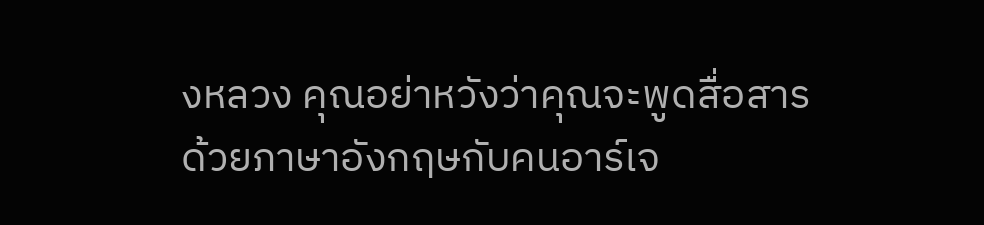งหลวง คุณอย่าหวังว่าคุณจะพูดสื่อสาร
ด้วยภาษาอังกฤษกับคนอาร์เจ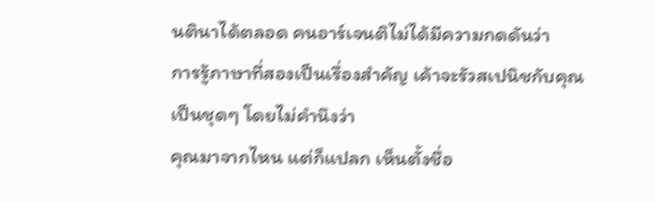นตินาได้ตลอด คนอาร์เจนติไม่ได้มีความกดดันว่า
การรู้ภาษาที่สองเป็นเรื่องสำคัญ เค้าจะรัวสเปนิชกับคุณเป็นชุดๆ โดยไม่คำนึงว่า
คุณมาจากไหน แต่ก็แปลก เห็นตั้งชื่อ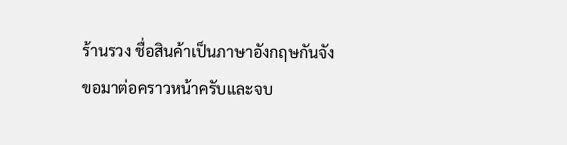ร้านรวง ชื่อสินค้าเป็นภาษาอังกฤษกันจัง
ขอมาต่อคราวหน้าครับและจบ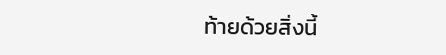ท้ายด้วยสิ่งนี้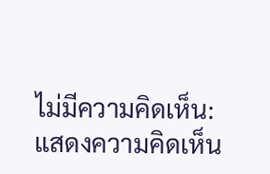ไม่มีความคิดเห็น:
แสดงความคิดเห็น